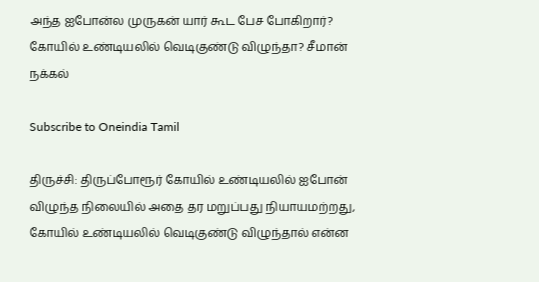அந்த ஐபோன்ல முருகன் யார் கூட பேச போகிறார்? கோயில் உண்டியலில் வெடிகுண்டு விழுந்தா? சீமான் நக்கல்

Subscribe to Oneindia Tamil

திருச்சி: திருப்போரூர் கோயில் உண்டியலில் ஐபோன் விழுந்த நிலையில் அதை தர மறுப்பது நியாயமற்றது, கோயில் உண்டியலில் வெடிகுண்டு விழுந்தால் என்ன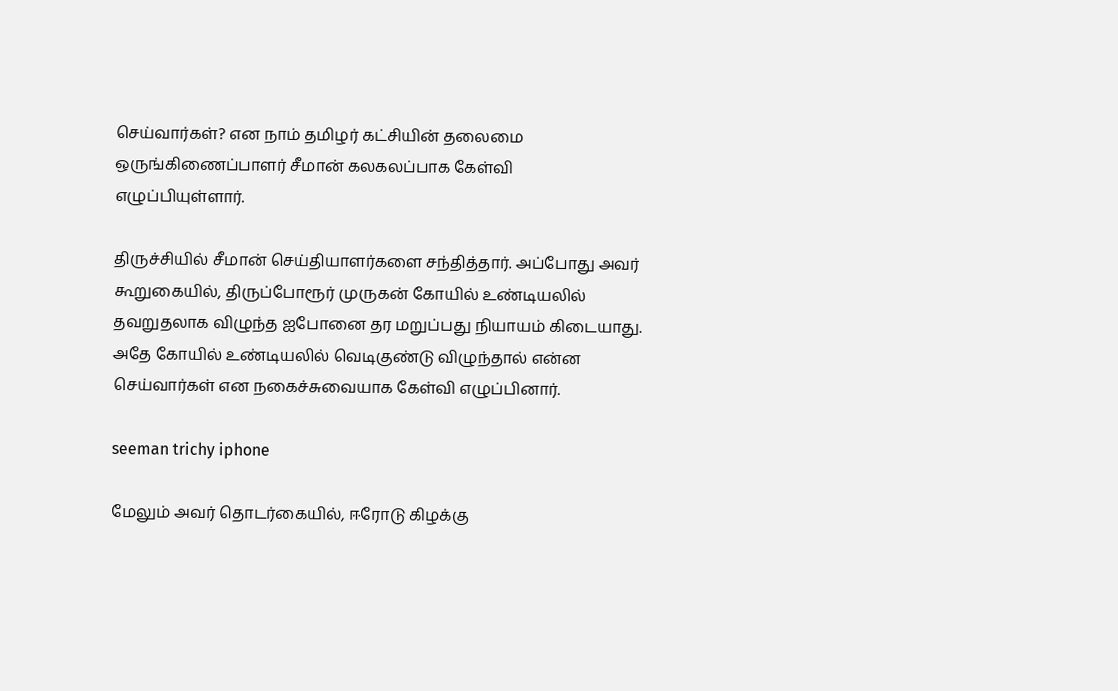செய்வார்கள்? என நாம் தமிழர் கட்சியின் தலைமை ஒருங்கிணைப்பாளர் சீமான் கலகலப்பாக கேள்வி எழுப்பியுள்ளார்.

திருச்சியில் சீமான் செய்தியாளர்களை சந்தித்தார். அப்போது அவர் கூறுகையில், திருப்போரூர் முருகன் கோயில் உண்டியலில் தவறுதலாக விழுந்த ஐபோனை தர மறுப்பது நியாயம் கிடையாது. அதே கோயில் உண்டியலில் வெடிகுண்டு விழுந்தால் என்ன செய்வார்கள் என நகைச்சுவையாக கேள்வி எழுப்பினார்.

seeman trichy iphone

மேலும் அவர் தொடர்கையில், ஈரோடு கிழக்கு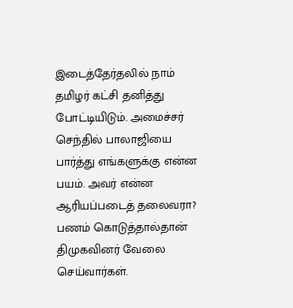இடைத்தேர்தலில் நாம் தமிழர் கட்சி தனித்து போட்டியிடும். அமைச்சர் செந்தில் பாலாஜியை பார்த்து எங்களுக்கு என்ன பயம். அவர் என்ன ஆரியப்படைத் தலைவரா? பணம் கொடுத்தால்தான் திமுகவினர் வேலை செய்வார்கள்.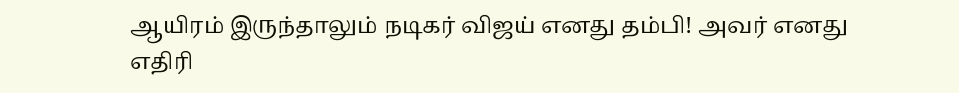ஆயிரம் இருந்தாலும் நடிகர் விஜய் எனது தம்பி! அவர் எனது எதிரி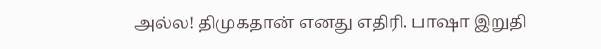அல்ல! திமுகதான் எனது எதிரி. பாஷா இறுதி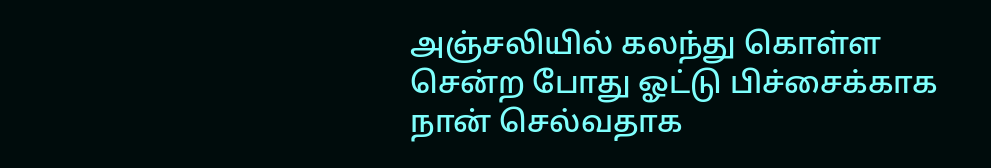அஞ்சலியில் கலந்து கொள்ள சென்ற போது ஓட்டு பிச்சைக்காக நான் செல்வதாக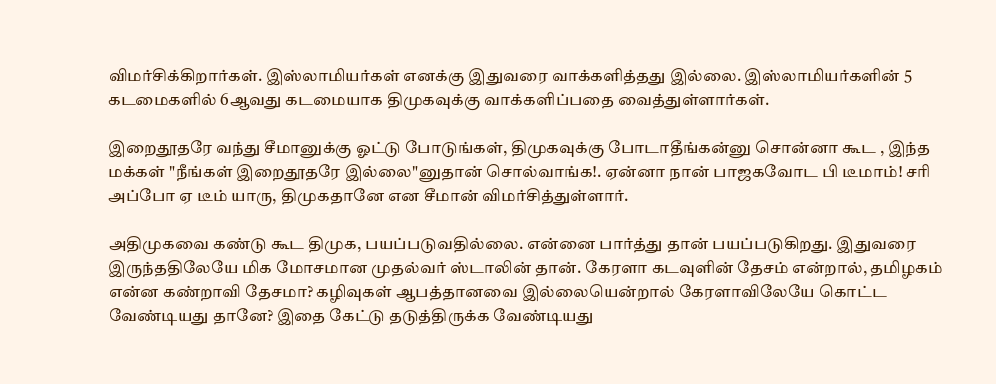விமர்சிக்கிறார்கள். இஸ்லாமியர்கள் எனக்கு இதுவரை வாக்களித்தது இல்லை. இஸ்லாமியர்களின் 5 கடமைகளில் 6ஆவது கடமையாக திமுகவுக்கு வாக்களிப்பதை வைத்துள்ளார்கள்.

இறைதூதரே வந்து சீமானுக்கு ஓட்டு போடுங்கள், திமுகவுக்கு போடாதீங்கன்னு சொன்னா கூட , இந்த மக்கள் "நீங்கள் இறைதூதரே இல்லை"னுதான் சொல்வாங்க!. ஏன்னா நான் பாஜகவோட பி டீமாம்! சரி அப்போ ஏ டீம் யாரு, திமுகதானே என சீமான் விமர்சித்துள்ளார்.

அதிமுகவை கண்டு கூட திமுக, பயப்படுவதில்லை. என்னை பார்த்து தான் பயப்படுகிறது. இதுவரை இருந்ததிலேயே மிக மோசமான முதல்வர் ஸ்டாலின் தான். கேரளா கடவுளின் தேசம் என்றால், தமிழகம் என்ன கண்றாவி தேசமா? கழிவுகள் ஆபத்தானவை இல்லையென்றால் கேரளாவிலேயே கொட்ட வேண்டியது தானே? இதை கேட்டு தடுத்திருக்க வேண்டியது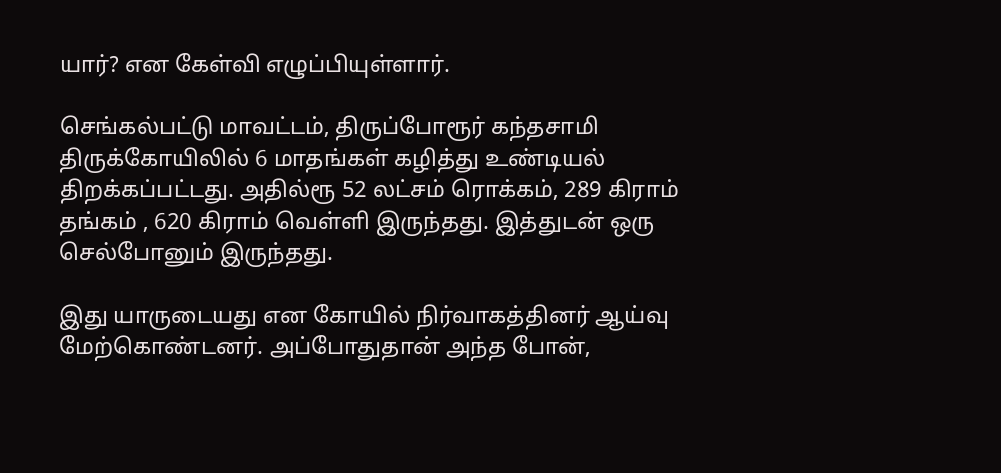யார்? என கேள்வி எழுப்பியுள்ளார்.

செங்கல்பட்டு மாவட்டம், திருப்போரூர் கந்தசாமி திருக்கோயிலில் 6 மாதங்கள் கழித்து உண்டியல் திறக்கப்பட்டது. அதில்ரூ 52 லட்சம் ரொக்கம், 289 கிராம் தங்கம் , 620 கிராம் வெள்ளி இருந்தது. இத்துடன் ஒரு செல்போனும் இருந்தது.

இது யாருடையது என கோயில் நிர்வாகத்தினர் ஆய்வு மேற்கொண்டனர். அப்போதுதான் அந்த போன்,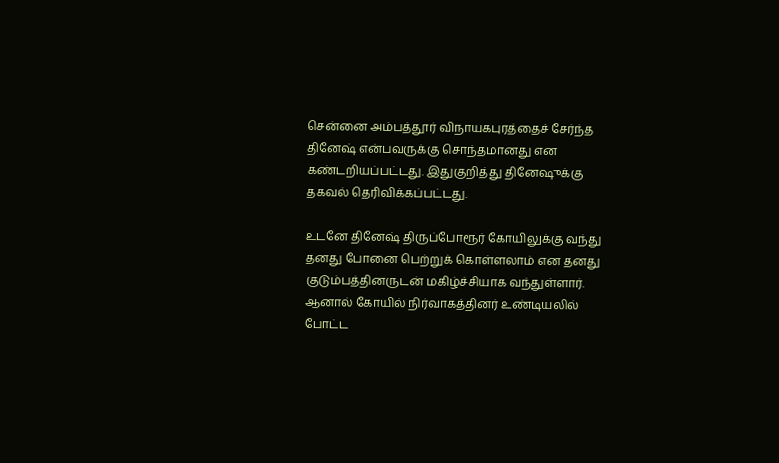சென்னை அம்பத்தூர் விநாயகபுரத்தைச் சேர்ந்த தினேஷ் என்பவருக்கு சொந்தமானது என கண்டறியப்பட்டது. இதுகுறித்து தினேஷுக்கு தகவல் தெரிவிக்கப்பட்டது.

உடனே தினேஷ் திருப்போரூர் கோயிலுக்கு வந்து தனது போனை பெற்றுக் கொள்ளலாம் என தனது குடும்பத்தினருடன் மகிழ்ச்சியாக வந்துள்ளார். ஆனால் கோயில் நிர்வாகத்தினர் உண்டியலில் போட்ட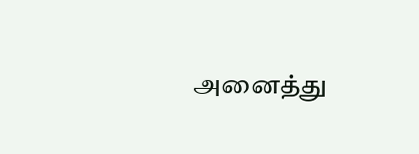அனைத்து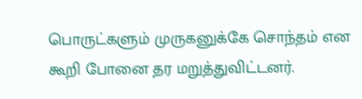பொருட்களும் முருகனுக்கே சொந்தம் என கூறி போனை தர மறுத்துவிட்டனர்.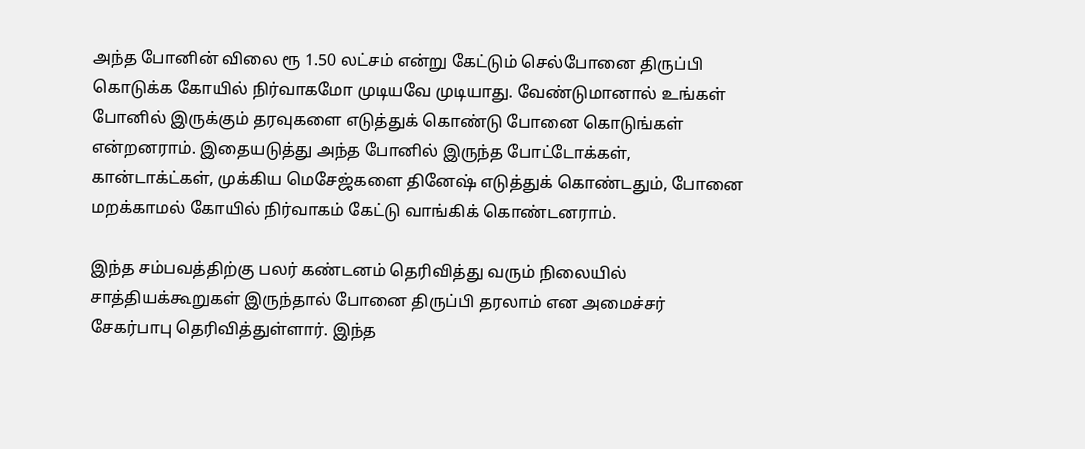அந்த போனின் விலை ரூ 1.50 லட்சம் என்று கேட்டும் செல்போனை திருப்பி கொடுக்க கோயில் நிர்வாகமோ முடியவே முடியாது. வேண்டுமானால் உங்கள் போனில் இருக்கும் தரவுகளை எடுத்துக் கொண்டு போனை கொடுங்கள் என்றனராம். இதையடுத்து அந்த போனில் இருந்த போட்டோக்கள், கான்டாக்ட்கள், முக்கிய மெசேஜ்களை தினேஷ் எடுத்துக் கொண்டதும், போனை மறக்காமல் கோயில் நிர்வாகம் கேட்டு வாங்கிக் கொண்டனராம்.

இந்த சம்பவத்திற்கு பலர் கண்டனம் தெரிவித்து வரும் நிலையில் சாத்தியக்கூறுகள் இருந்தால் போனை திருப்பி தரலாம் என அமைச்சர் சேகர்பாபு தெரிவித்துள்ளார். இந்த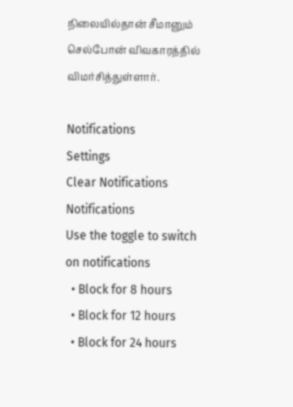நிலையில்தான் சீமானும் செல்போன் விவகாரத்தில் விமர்சித்துள்ளார்.

Notifications
Settings
Clear Notifications
Notifications
Use the toggle to switch on notifications
  • Block for 8 hours
  • Block for 12 hours
  • Block for 24 hours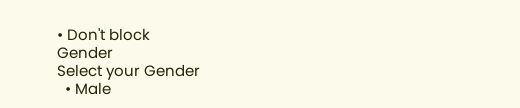• Don't block
Gender
Select your Gender
  • Male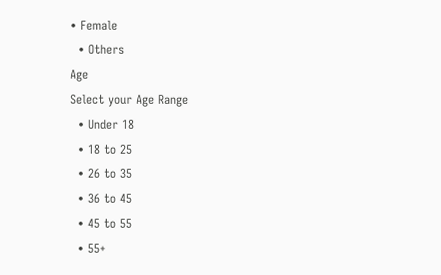• Female
  • Others
Age
Select your Age Range
  • Under 18
  • 18 to 25
  • 26 to 35
  • 36 to 45
  • 45 to 55
  • 55+